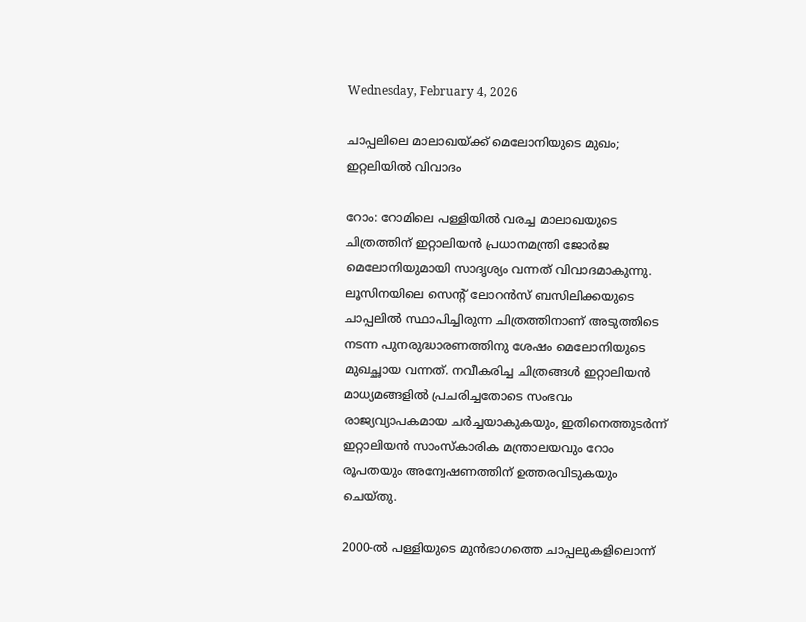Wednesday, February 4, 2026

ചാപ്പലിലെ മാലാഖയ്ക്ക് മെലോനിയുടെ മുഖം; ഇറ്റലിയില്‍ വിവാദം

റോം: റോമിലെ പള്ളിയില്‍ വരച്ച മാലാഖയുടെ ചിത്രത്തിന് ഇറ്റാലിയന്‍ പ്രധാനമന്ത്രി ജോര്‍ജ മെലോനിയുമായി സാദൃശ്യം വന്നത് വിവാദമാകുന്നു. ലൂസിനയിലെ സെന്റ് ലോറന്‍സ് ബസിലിക്കയുടെ ചാപ്പലില്‍ സ്ഥാപിച്ചിരുന്ന ചിത്രത്തിനാണ് അടുത്തിടെ നടന്ന പുനരുദ്ധാരണത്തിനു ശേഷം മെലോനിയുടെ മുഖച്ഛായ വന്നത്. നവീകരിച്ച ചിത്രങ്ങള്‍ ഇറ്റാലിയന്‍ മാധ്യമങ്ങളില്‍ പ്രചരിച്ചതോടെ സംഭവം രാജ്യവ്യാപകമായ ചര്‍ച്ചയാകുകയും, ഇതിനെത്തുടര്‍ന്ന് ഇറ്റാലിയന്‍ സാംസ്‌കാരിക മന്ത്രാലയവും റോം രൂപതയും അന്വേഷണത്തിന് ഉത്തരവിടുകയും ചെയ്തു.

2000-ല്‍ പള്ളിയുടെ മുന്‍ഭാഗത്തെ ചാപ്പലുകളിലൊന്ന്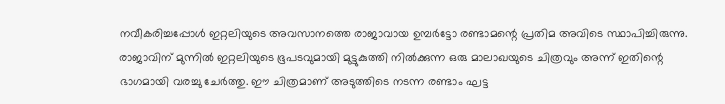നവീകരിച്ചപ്പോള്‍ ഇറ്റലിയുടെ അവസാനത്തെ രാജാവായ ഉമ്പര്‍ട്ടോ രണ്ടാമന്റെ പ്രതിമ അവിടെ സ്ഥാപിച്ചിരുന്നു. രാജാവിന് മുന്നില്‍ ഇറ്റലിയുടെ ഭൂപടവുമായി മുട്ടുകുത്തി നില്‍ക്കുന്ന ഒരു മാലാഖയുടെ ചിത്രവും അന്ന് ഇതിന്റെ ഭാഗമായി വരച്ചു ചേര്‍ത്തു. ഈ ചിത്രമാണ് അടുത്തിടെ നടന്ന രണ്ടാം ഘട്ട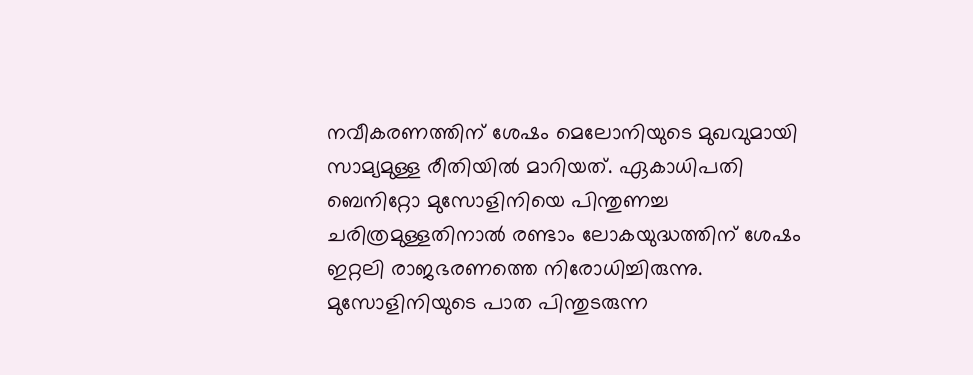നവീകരണത്തിന് ശേഷം മെലോനിയുടെ മുഖവുമായി സാമ്യമുള്ള രീതിയില്‍ മാറിയത്. ഏകാധിപതി ബെനിറ്റോ മുസോളിനിയെ പിന്തുണച്ച ചരിത്രമുള്ളതിനാല്‍ രണ്ടാം ലോകയുദ്ധത്തിന് ശേഷം ഇറ്റലി രാജഭരണത്തെ നിരോധിച്ചിരുന്നു. മുസോളിനിയുടെ പാത പിന്തുടരുന്ന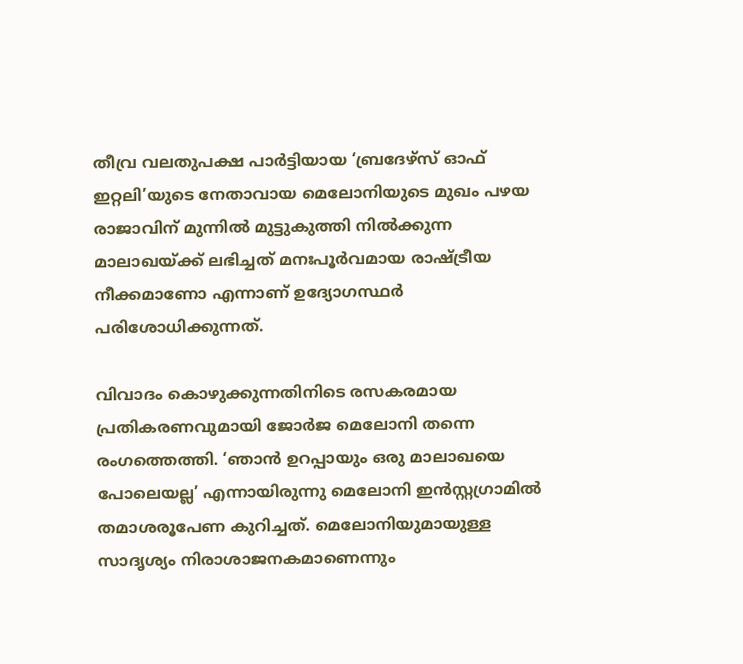തീവ്ര വലതുപക്ഷ പാര്‍ട്ടിയായ ‘ബ്രദേഴ്‌സ് ഓഫ് ഇറ്റലി’യുടെ നേതാവായ മെലോനിയുടെ മുഖം പഴയ രാജാവിന് മുന്നില്‍ മുട്ടുകുത്തി നില്‍ക്കുന്ന മാലാഖയ്ക്ക് ലഭിച്ചത് മനഃപൂര്‍വമായ രാഷ്ട്രീയ നീക്കമാണോ എന്നാണ് ഉദ്യോഗസ്ഥര്‍ പരിശോധിക്കുന്നത്.

വിവാദം കൊഴുക്കുന്നതിനിടെ രസകരമായ പ്രതികരണവുമായി ജോര്‍ജ മെലോനി തന്നെ രംഗത്തെത്തി. ‘ഞാന്‍ ഉറപ്പായും ഒരു മാലാഖയെ പോലെയല്ല’ എന്നായിരുന്നു മെലോനി ഇന്‍സ്റ്റഗ്രാമില്‍ തമാശരൂപേണ കുറിച്ചത്. മെലോനിയുമായുള്ള സാദൃശ്യം നിരാശാജനകമാണെന്നും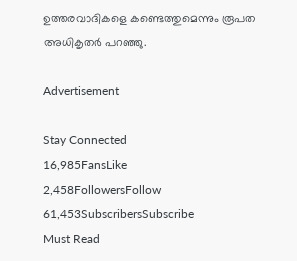ഉത്തരവാദികളെ കണ്ടെത്തുമെന്നും രൂപത അധികൃതര്‍ പറഞ്ഞു.

Advertisement

Stay Connected
16,985FansLike
2,458FollowersFollow
61,453SubscribersSubscribe
Must Read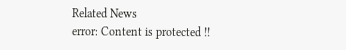Related News
error: Content is protected !!